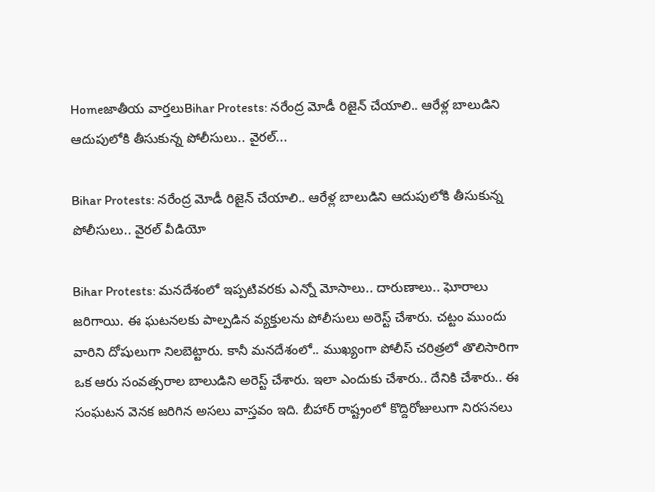Homeజాతీయ వార్తలుBihar Protests: నరేంద్ర మోడీ రిజైన్ చేయాలి.. ఆరేళ్ల బాలుడిని ఆదుపులోకి తీసుకున్న పోలీసులు.. వైరల్...

Bihar Protests: నరేంద్ర మోడీ రిజైన్ చేయాలి.. ఆరేళ్ల బాలుడిని ఆదుపులోకి తీసుకున్న పోలీసులు.. వైరల్ వీడియో

Bihar Protests: మనదేశంలో ఇప్పటివరకు ఎన్నో మోసాలు.. దారుణాలు.. ఘోరాలు జరిగాయి. ఈ ఘటనలకు పాల్పడిన వ్యక్తులను పోలీసులు అరెస్ట్ చేశారు. చట్టం ముందు వారిని దోషులుగా నిలబెట్టారు. కానీ మనదేశంలో.. ముఖ్యంగా పోలీస్ చరిత్రలో తొలిసారిగా ఒక ఆరు సంవత్సరాల బాలుడిని అరెస్ట్ చేశారు. ఇలా ఎందుకు చేశారు.. దేనికి చేశారు.. ఈ సంఘటన వెనక జరిగిన అసలు వాస్తవం ఇది. బీహార్ రాష్ట్రంలో కొద్దిరోజులుగా నిరసనలు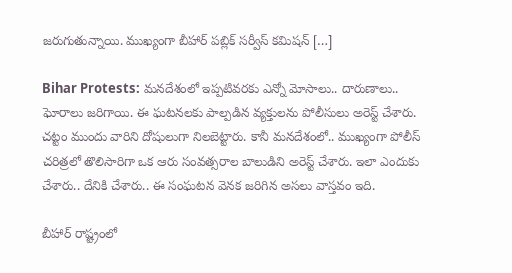జరుగుతున్నాయి. ముఖ్యంగా బీహార్ పబ్లిక్ సర్వీస్ కమిషన్ […]

Bihar Protests: మనదేశంలో ఇప్పటివరకు ఎన్నో మోసాలు.. దారుణాలు.. ఘోరాలు జరిగాయి. ఈ ఘటనలకు పాల్పడిన వ్యక్తులను పోలీసులు అరెస్ట్ చేశారు. చట్టం ముందు వారిని దోషులుగా నిలబెట్టారు. కానీ మనదేశంలో.. ముఖ్యంగా పోలీస్ చరిత్రలో తొలిసారిగా ఒక ఆరు సంవత్సరాల బాలుడిని అరెస్ట్ చేశారు. ఇలా ఎందుకు చేశారు.. దేనికి చేశారు.. ఈ సంఘటన వెనక జరిగిన అసలు వాస్తవం ఇది.

బీహార్ రాష్ట్రంలో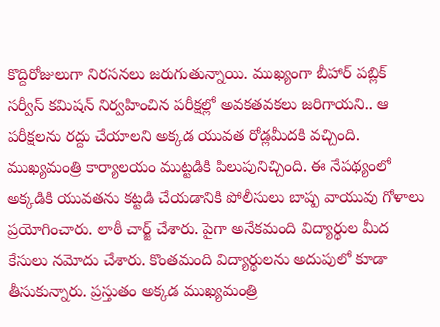కొద్దిరోజులుగా నిరసనలు జరుగుతున్నాయి. ముఖ్యంగా బీహార్ పబ్లిక్ సర్వీస్ కమిషన్ నిర్వహించిన పరీక్షల్లో అవకతవకలు జరిగాయని.. ఆ పరీక్షలను రద్దు చేయాలని అక్కడ యువత రోడ్లమీదకి వచ్చింది. ముఖ్యమంత్రి కార్యాలయం ముట్టడికి పిలుపునిచ్చింది. ఈ నేపథ్యంలో అక్కడికి యువతను కట్టడి చేయడానికి పోలీసులు బాష్ప వాయువు గోళాలు ప్రయోగించారు. లాఠీ చార్జ్ చేశారు. పైగా అనేకమంది విద్యార్థుల మీద కేసులు నమోదు చేశారు. కొంతమంది విద్యార్థులను అదుపులో కూడా తీసుకున్నారు. ప్రస్తుతం అక్కడ ముఖ్యమంత్రి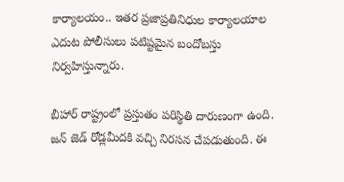కార్యాలయం.. ఇతర ప్రజాప్రతినిధుల కార్యాలయాల ఎదుట పోలీసులు పటిష్టమైన బందోబస్తు నిర్వహిస్తున్నారు.

బీహార్ రాష్ట్రంలో ప్రస్తుతం పరిస్థితి దారుణంగా ఉంది. జన్ జెడ్ రోడ్లమీదకి వచ్చి నిరసన చేపడుతుంది. ఈ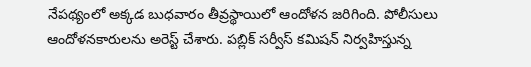నేపథ్యంలో అక్కడ బుధవారం తీవ్రస్థాయిలో ఆందోళన జరిగింది. పోలీసులు ఆందోళనకారులను అరెస్ట్ చేశారు. పబ్లిక్ సర్వీస్ కమిషన్ నిర్వహిస్తున్న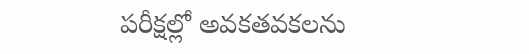పరీక్షల్లో అవకతవకలను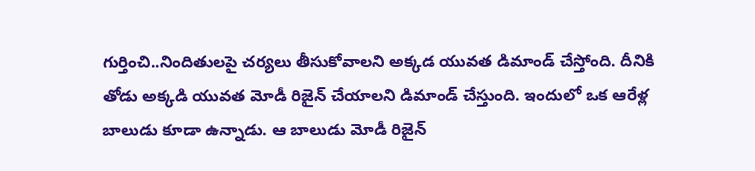గుర్తించి..నిందితులపై చర్యలు తీసుకోవాలని అక్కడ యువత డిమాండ్ చేస్తోంది. దీనికి తోడు అక్కడి యువత మోడీ రిజైన్ చేయాలని డిమాండ్ చేస్తుంది. ఇందులో ఒక ఆరేళ్ల బాలుడు కూడా ఉన్నాడు. ఆ బాలుడు మోడీ రిజైన్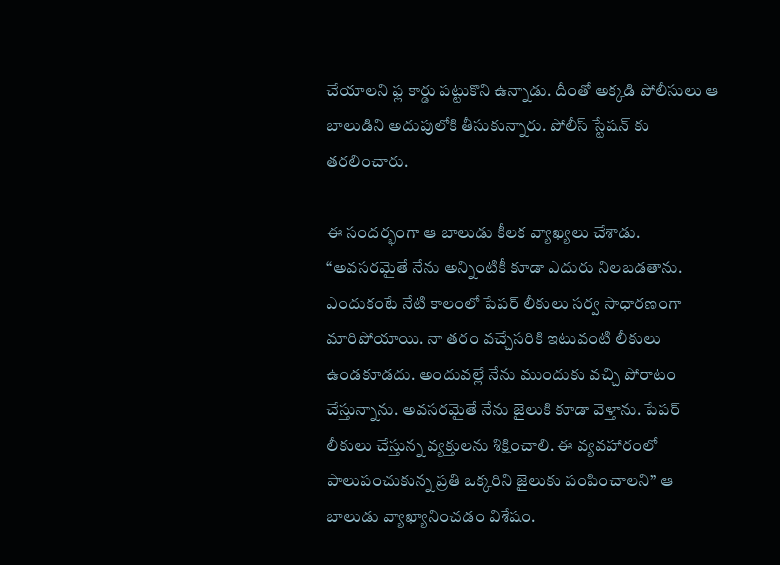చేయాలని ఫ్ల కార్డు పట్టుకొని ఉన్నాడు. దీంతో అక్కడి పోలీసులు ఆ బాలుడిని అదుపులోకి తీసుకున్నారు. పోలీస్ స్టేషన్ కు తరలించారు.

ఈ సందర్భంగా ఆ బాలుడు కీలక వ్యాఖ్యలు చేశాడు. “అవసరమైతే నేను అన్నింటికీ కూడా ఎదురు నిలబడతాను. ఎందుకంటే నేటి కాలంలో పేపర్ లీకులు సర్వ సాధారణంగా మారిపోయాయి. నా తరం వచ్చేసరికి ఇటువంటి లీకులు ఉండకూడదు. అందువల్లే నేను ముందుకు వచ్చి పోరాటం చేస్తున్నాను. అవసరమైతే నేను జైలుకి కూడా వెళ్తాను. పేపర్ లీకులు చేస్తున్న వ్యక్తులను శిక్షించాలి. ఈ వ్యవహారంలో పాలుపంచుకున్న ప్రతి ఒక్కరిని జైలుకు పంపించాలని” ఆ బాలుడు వ్యాఖ్యానించడం విశేషం.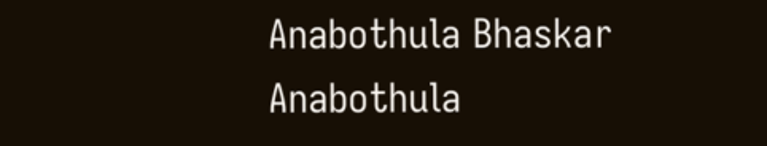Anabothula Bhaskar
Anabothula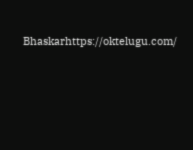Bhaskarhttps://oktelugu.com/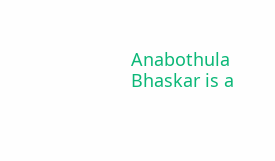Anabothula Bhaskar is a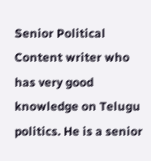Senior Political Content writer who has very good knowledge on Telugu politics. He is a senior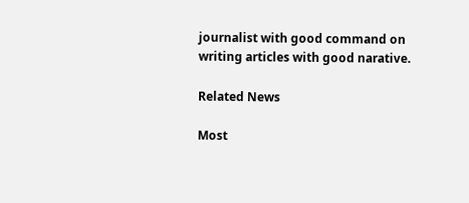journalist with good command on writing articles with good narative.

Related News

Most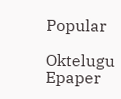Popular

Oktelugu Epaper